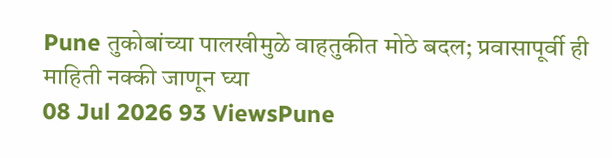Pune तुकोबांच्या पालखीमुळे वाहतुकीत मोठे बदल; प्रवासापूर्वी ही माहिती नक्की जाणून घ्या
08 Jul 2026 93 ViewsPune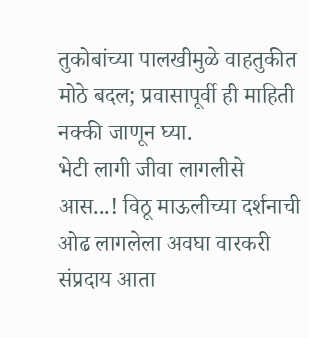तुकोबांच्या पालखीमुळे वाहतुकीत मोठे बदल; प्रवासापूर्वी ही माहिती नक्की जाणून घ्या.
भेटी लागी जीवा लागलीसे आस...! विठू माऊलीच्या दर्शनाची ओढ लागलेला अवघा वारकरी संप्रदाय आता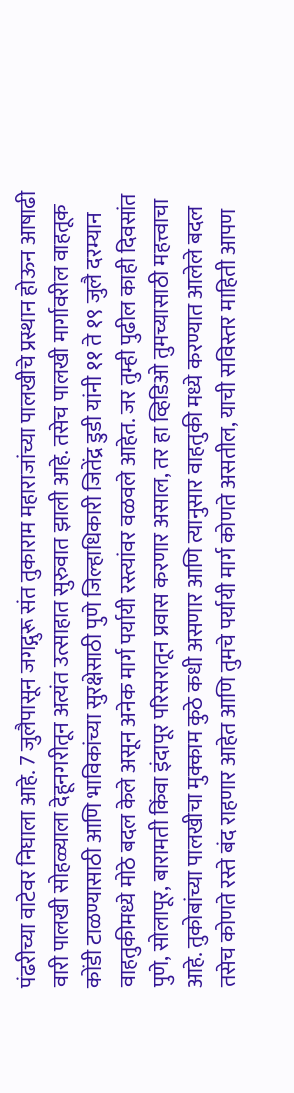पंढरीच्या वाटेवर निघाला आहे. 7 जुलैपासून जगद्गुरू संत तुकाराम महाराजांच्या पालखीचे प्रस्थान होऊन आषाढी वारी पालखी सोहळ्याला देहूनगरीतून अत्यंत उत्साहात सुरुवात झाली आहे. तसेच पालखी मार्गावरील वाहतूक कोंडी टाळण्यासाठी आणि भाविकांच्या सुरक्षेसाठी पुणे जिल्हाधिकारी जितेंद्र डुडी यांनी ११ ते १९ जुलै दरम्यान वाहतुकीमध्ये मोठे बदल केले असून अनेक मार्ग पर्यायी रस्त्यांवर वळवले आहेत. जर तुम्ही पुढील काही दिवसांत पुणे, सोलापूर, बारामती किंवा इंदापूर परिसरातून प्रवास करणार असाल, तर हा व्हिडिओ तुमच्यासाठी महत्त्वाचा आहे. तुकोबांच्या पालखीचा मुक्काम कुठे कधी असणार आणि त्यानुसार वाहतुकी मध्ये करण्यात आलेले बदल तसेच कोणते रस्ते बंद राहणार आहेत आणि तुमचे पर्यायी मार्ग कोणते असतील, याची सविस्तर माहिती आपण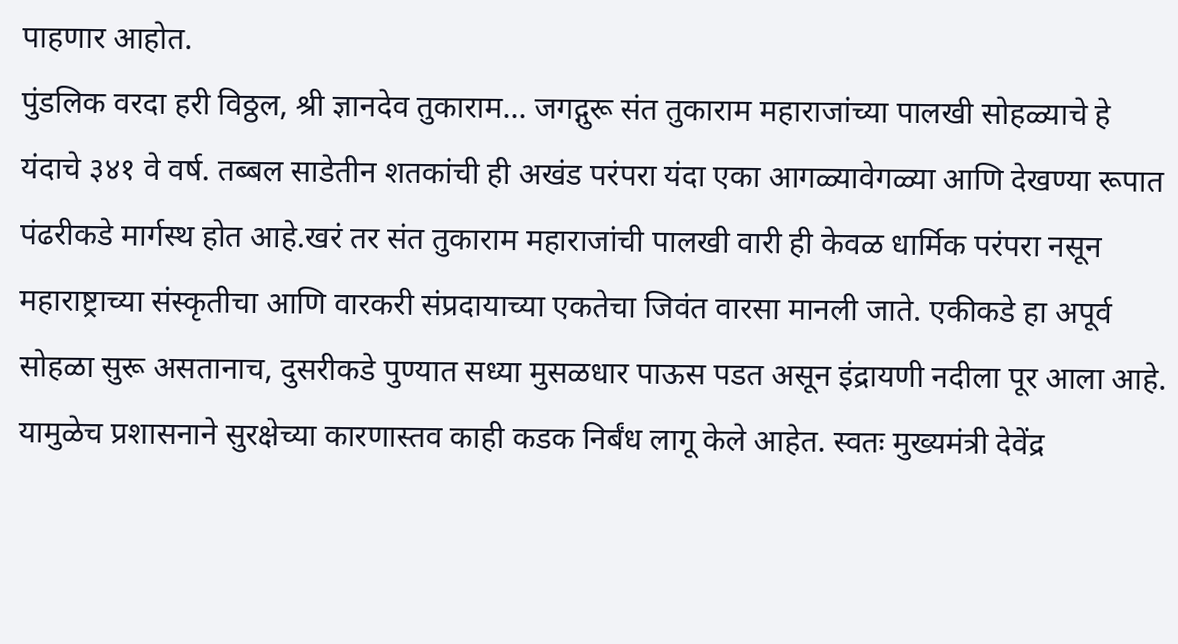पाहणार आहोत.
पुंडलिक वरदा हरी विठ्ठल, श्री ज्ञानदेव तुकाराम... जगद्गुरू संत तुकाराम महाराजांच्या पालखी सोहळ्याचे हे यंदाचे ३४१ वे वर्ष. तब्बल साडेतीन शतकांची ही अखंड परंपरा यंदा एका आगळ्यावेगळ्या आणि देखण्या रूपात पंढरीकडे मार्गस्थ होत आहे.खरं तर संत तुकाराम महाराजांची पालखी वारी ही केवळ धार्मिक परंपरा नसून महाराष्ट्राच्या संस्कृतीचा आणि वारकरी संप्रदायाच्या एकतेचा जिवंत वारसा मानली जाते. एकीकडे हा अपूर्व सोहळा सुरू असतानाच, दुसरीकडे पुण्यात सध्या मुसळधार पाऊस पडत असून इंद्रायणी नदीला पूर आला आहे. यामुळेच प्रशासनाने सुरक्षेच्या कारणास्तव काही कडक निर्बंध लागू केले आहेत. स्वतः मुख्यमंत्री देवेंद्र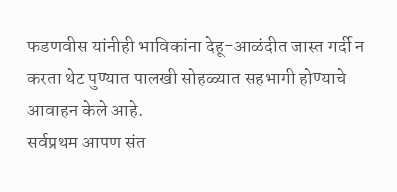फडणवीस यांनीही भाविकांना देहू-आळंदीत जास्त गर्दी न करता थेट पुण्यात पालखी सोहळ्यात सहभागी होण्याचे आवाहन केले आहे.
सर्वप्रथम आपण संत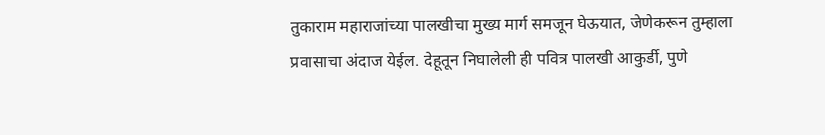तुकाराम महाराजांच्या पालखीचा मुख्य मार्ग समजून घेऊयात, जेणेकरून तुम्हाला प्रवासाचा अंदाज येईल. देहूतून निघालेली ही पवित्र पालखी आकुर्डी, पुणे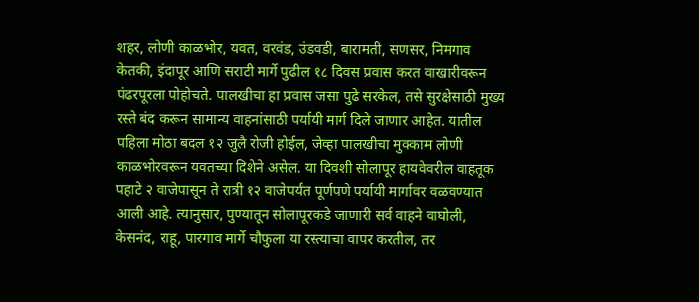शहर, लोणी काळभोर, यवत, वरवंड, उंडवडी, बारामती, सणसर, निमगाव केतकी, इंदापूर आणि सराटी मार्गे पुढील १८ दिवस प्रवास करत वाखारीवरून पंढरपूरला पोहोचते. पालखीचा हा प्रवास जसा पुढे सरकेल, तसे सुरक्षेसाठी मुख्य रस्ते बंद करून सामान्य वाहनांसाठी पर्यायी मार्ग दिले जाणार आहेत. यातील पहिला मोठा बदल १२ जुलै रोजी होईल, जेव्हा पालखीचा मुक्काम लोणी काळभोरवरून यवतच्या दिशेने असेल. या दिवशी सोलापूर हायवेवरील वाहतूक पहाटे २ वाजेपासून ते रात्री १२ वाजेपर्यंत पूर्णपणे पर्यायी मार्गावर वळवण्यात आली आहे. त्यानुसार, पुण्यातून सोलापूरकडे जाणारी सर्व वाहने वाघोली, केसनंद, राहू, पारगाव मार्गे चौफुला या रस्त्याचा वापर करतील, तर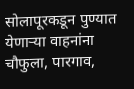सोलापूरकडून पुण्यात येणाऱ्या वाहनांना चौफुला, पारगाव,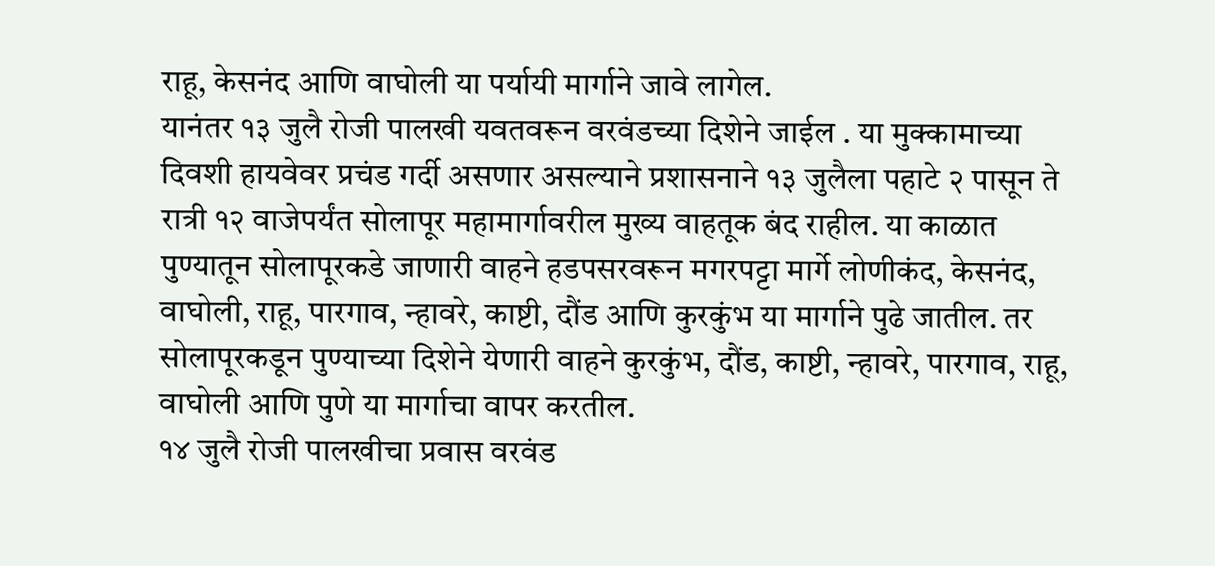राहू, केसनंद आणि वाघोली या पर्यायी मार्गाने जावे लागेल.
यानंतर १३ जुलै रोजी पालखी यवतवरून वरवंडच्या दिशेने जाईल . या मुक्कामाच्या दिवशी हायवेवर प्रचंड गर्दी असणार असल्याने प्रशासनाने १३ जुलैला पहाटे २ पासून ते रात्री १२ वाजेपर्यंत सोलापूर महामार्गावरील मुख्य वाहतूक बंद राहील. या काळात पुण्यातून सोलापूरकडे जाणारी वाहने हडपसरवरून मगरपट्टा मार्गे लोणीकंद, केसनंद, वाघोली, राहू, पारगाव, न्हावरे, काष्टी, दौंड आणि कुरकुंभ या मार्गाने पुढे जातील. तर सोलापूरकडून पुण्याच्या दिशेने येणारी वाहने कुरकुंभ, दौंड, काष्टी, न्हावरे, पारगाव, राहू, वाघोली आणि पुणे या मार्गाचा वापर करतील.
१४ जुलै रोजी पालखीचा प्रवास वरवंड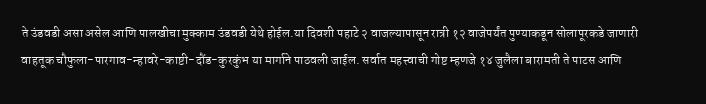ते उंडवडी असा असेल आणि पालखीचा मुक्काम उंडवडी येथे होईल.या दिवशी पहाटे २ वाजल्यापासून रात्री १२ वाजेपर्यंत पुण्याकडून सोलापूरकडे जाणारी वाहतूक चौफुला-पारगाव-न्हावरे-काष्टी-दौंड-कुरकुंभ या मार्गाने पाठवली जाईल. सर्वात महत्त्वाची गोष्ट म्हणजे १४ जुलैला बारामती ते पाटस आणि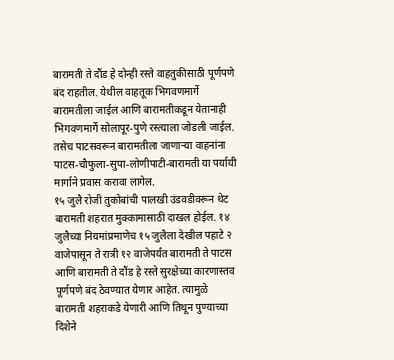बारामती ते दौंड हे दोन्ही रस्ते वाहतुकीसाठी पूर्णपणे बंद राहतील. येथील वाहतूक भिगवणमार्गे बारामतीला जाईल आणि बारामतीकडून येतानाही भिगवणमार्गे सोलापूर-पुणे रस्त्याला जोडली जाईल. तसेच पाटसवरून बारामतीला जाणाऱ्या वाहनांना पाटस-चौफुला-सुपा-लोणीपाटी-बारामती या पर्यायी मार्गाने प्रवास करावा लागेल.
१५ जुलै रोजी तुकोबांची पालखी उंडवडीवरून थेट बारामती शहरात मुक्कामासाठी दाखल होईल. १४ जुलैच्या नियमांप्रमाणेच १५ जुलैला देखील पहाटे २ वाजेपासून ते रात्री १२ वाजेपर्यंत बारामती ते पाटस आणि बारामती ते दौंड हे रस्ते सुरक्षेच्या कारणास्तव पूर्णपणे बंद ठेवण्यात येणार आहेत. त्यामुळे बारामती शहराकडे येणारी आणि तिथून पुण्याच्या दिशेने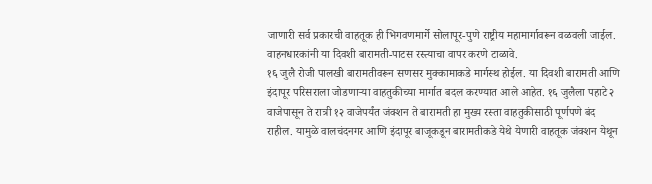जाणारी सर्व प्रकारची वाहतूक ही भिगवणमार्गे सोलापूर-पुणे राष्ट्रीय महामार्गावरून वळवली जाईल. वाहनधारकांनी या दिवशी बारामती-पाटस रस्त्याचा वापर करणे टाळावे.
१६ जुलै रोजी पालखी बारामतीवरून सणसर मुक्कामाकडे मार्गस्थ होईल. या दिवशी बारामती आणि इंदापूर परिसराला जोडणाऱ्या वाहतुकीच्या मार्गात बदल करण्यात आले आहेत. १६ जुलैला पहाटे २ वाजेपासून ते रात्री १२ वाजेपर्यंत जंक्शन ते बारामती हा मुख्य रस्ता वाहतुकीसाठी पूर्णपणे बंद राहील. यामुळे वालचंदनगर आणि इंदापूर बाजूकडून बारामतीकडे येथे येणारी वाहतूक जंक्शन येथून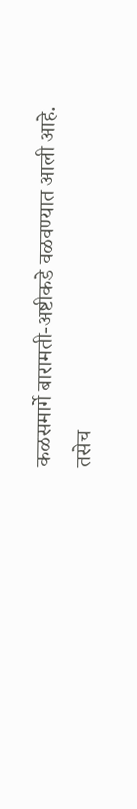कळसमार्गे बारामती-अष्टीकडे वळवण्यात आली आहे. तसेच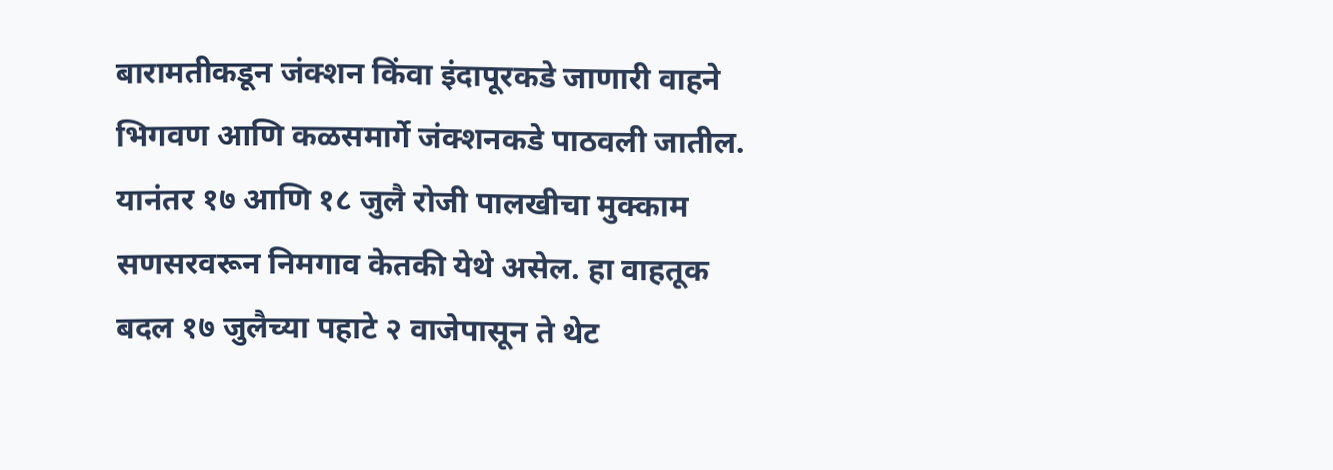बारामतीकडून जंक्शन किंवा इंदापूरकडे जाणारी वाहने भिगवण आणि कळसमार्गे जंक्शनकडे पाठवली जातील.
यानंतर १७ आणि १८ जुलै रोजी पालखीचा मुक्काम सणसरवरून निमगाव केतकी येथे असेल. हा वाहतूक बदल १७ जुलैच्या पहाटे २ वाजेपासून ते थेट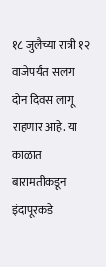१८ जुलैच्या रात्री १२ वाजेपर्यंत सलग दोन दिवस लागू राहणार आहे. या काळात बारामतीकडून इंदापूरकडे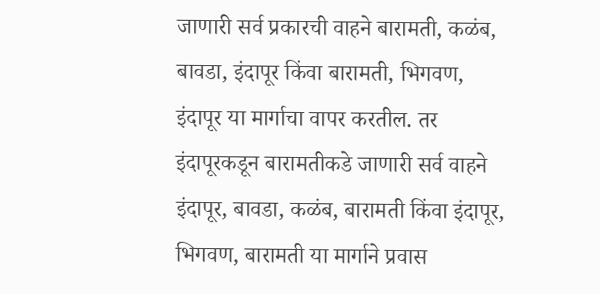जाणारी सर्व प्रकारची वाहने बारामती, कळंब, बावडा, इंदापूर किंवा बारामती, भिगवण, इंदापूर या मार्गाचा वापर करतील. तर इंदापूरकडून बारामतीकडे जाणारी सर्व वाहने इंदापूर, बावडा, कळंब, बारामती किंवा इंदापूर, भिगवण, बारामती या मार्गाने प्रवास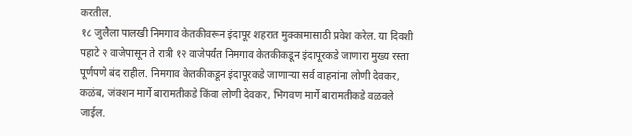करतील.
१८ जुलैला पालखी निमगाव केतकीवरून इंदापूर शहरात मुक्कामासाठी प्रवेश करेल. या दिवशी पहाटे २ वाजेपासून ते रात्री १२ वाजेपर्यंत निमगाव केतकीकडून इंदापूरकडे जाणारा मुख्य रस्ता पूर्णपणे बंद राहील. निमगाव केतकीकडून इंदापूरकडे जाणाऱ्या सर्व वाहनांना लोणी देवकर, कळंब, जंक्शन मार्गे बारामतीकडे किंवा लोणी देवकर, भिगवण मार्गे बारामतीकडे वळवले जाईल.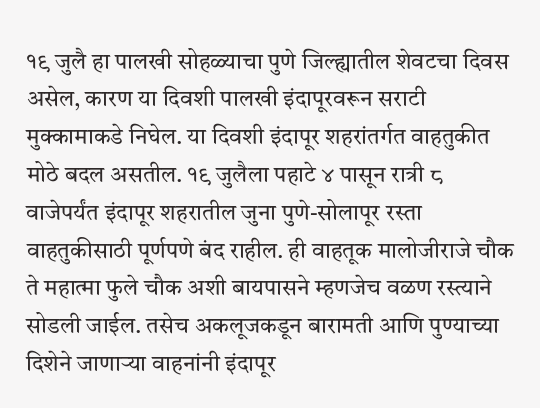१९ जुलै हा पालखी सोहळ्याचा पुणे जिल्ह्यातील शेवटचा दिवस असेल, कारण या दिवशी पालखी इंदापूरवरून सराटी मुक्कामाकडे निघेल. या दिवशी इंदापूर शहरांतर्गत वाहतुकीत मोठे बदल असतील. १९ जुलैला पहाटे ४ पासून रात्री ८ वाजेपर्यंत इंदापूर शहरातील जुना पुणे-सोलापूर रस्ता वाहतुकीसाठी पूर्णपणे बंद राहील. ही वाहतूक मालोजीराजे चौक ते महात्मा फुले चौक अशी बायपासने म्हणजेच वळण रस्त्याने सोडली जाईल. तसेच अकलूजकडून बारामती आणि पुण्याच्या दिशेने जाणाऱ्या वाहनांनी इंदापूर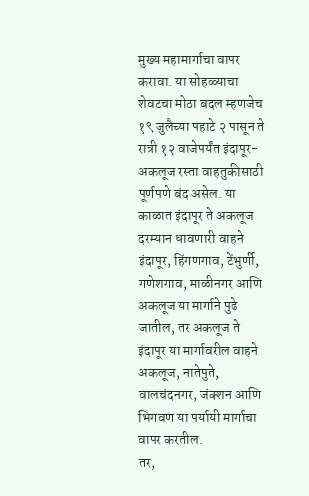मुख्य महामार्गाचा वापर करावा. या सोहळ्याचा शेवटचा मोठा बदल म्हणजेच १९ जुलैच्या पहाटे २ पासून ते रात्री १२ वाजेपर्यंत इंदापूर-अकलूज रस्ता वाहतुकीसाठी पूर्णपणे बंद असेल. या काळात इंदापूर ते अकलूज दरम्यान धावणारी वाहने इंदापूर, हिंगणगाव, टेंभुर्णी, गणेशगाव, माळीनगर आणि अकलूज या मार्गाने पुढे जातील, तर अकलूज ते इंदापूर या मार्गावरील वाहने अकलूज, नातेपुते, वालचंदनगर, जंक्शन आणि भिगवण या पर्यायी मार्गाचा वापर करतील.
तर,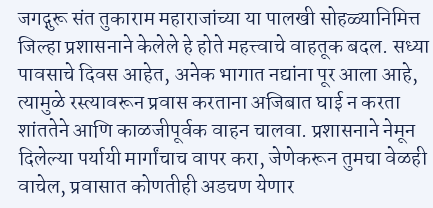जगद्गुरू संत तुकाराम महाराजांच्या या पालखी सोहळ्यानिमित्त जिल्हा प्रशासनाने केलेले हे होते महत्त्वाचे वाहतूक बदल. सध्या पावसाचे दिवस आहेत, अनेक भागात नद्यांना पूर आला आहे, त्यामुळे रस्त्यावरून प्रवास करताना अजिबात घाई न करता शांततेने आणि काळजीपूर्वक वाहन चालवा. प्रशासनाने नेमून दिलेल्या पर्यायी मार्गांचाच वापर करा, जेणेकरून तुमचा वेळही वाचेल, प्रवासात कोणतीही अडचण येणार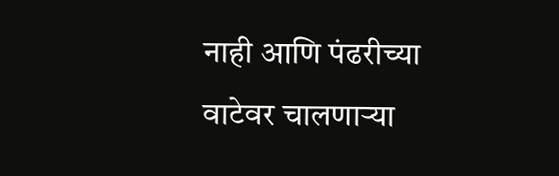नाही आणि पंढरीच्या वाटेवर चालणाऱ्या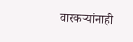वारकऱ्यांनाही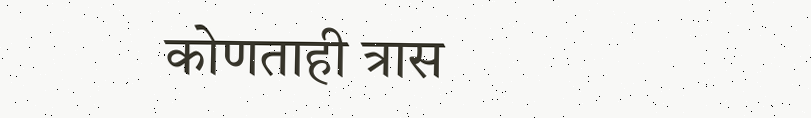कोणताही त्रास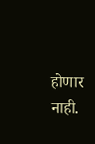होणार नाही.